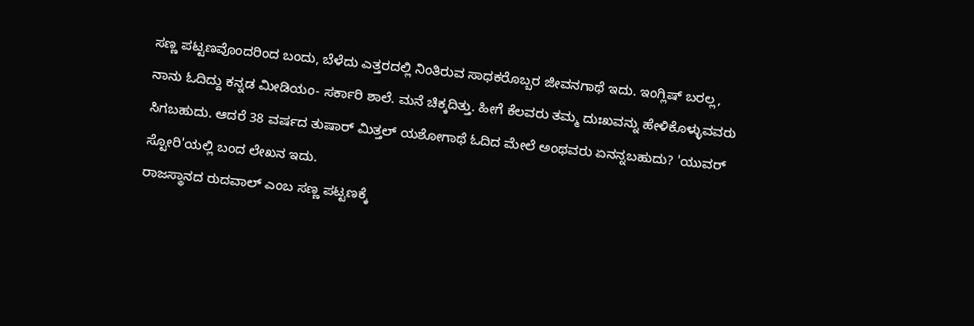ಸಣ್ಣ ಪಟ್ಟಣವೊಂದರಿಂದ ಬಂದು, ಬೆಳೆದು ಎತ್ತರದಲ್ಲಿ ನಿಂತಿರುವ ಸಾಧಕರೊಬ್ಬರ ಜೀವನಗಾಥೆ ಇದು. ಇಂಗ್ಲಿಷ್ ಬರಲ್ಲ, ನಾನು ಓದಿದ್ದು ಕನ್ನಡ ಮೀಡಿಯಂ- ಸರ್ಕಾರಿ ಶಾಲೆ. ಮನೆ ಚಿಕ್ಕದಿತ್ತು. ಹೀಗೆ ಕೆಲವರು ತಮ್ಮ ದುಃಖವನ್ನು ಹೇಳಿಕೊಳ್ಳುವವರು ಸಿಗಬಹುದು. ಆದರೆ 38 ವರ್ಷದ ತುಷಾರ್ ಮಿತ್ತಲ್ ಯಶೋಗಾಥೆ ಓದಿದ ಮೇಲೆ ಅಂಥವರು ಏನನ್ನಬಹುದು? 'ಯುವರ್ ಸ್ಟೋರಿ'ಯಲ್ಲಿ ಬಂದ ಲೇಖನ ಇದು.
ರಾಜಸ್ಥಾನದ ರುದವಾಲ್ ಎಂಬ ಸಣ್ಣ ಪಟ್ಟಣಕ್ಕೆ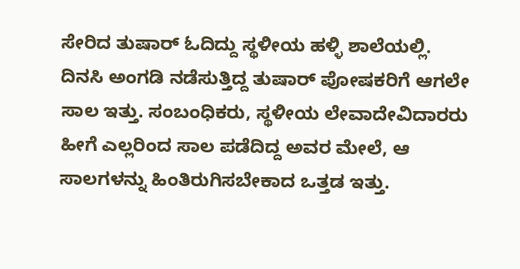ಸೇರಿದ ತುಷಾರ್ ಓದಿದ್ದು ಸ್ಥಳೀಯ ಹಳ್ಳಿ ಶಾಲೆಯಲ್ಲಿ. ದಿನಸಿ ಅಂಗಡಿ ನಡೆಸುತ್ತಿದ್ದ ತುಷಾರ್ ಪೋಷಕರಿಗೆ ಆಗಲೇ ಸಾಲ ಇತ್ತು. ಸಂಬಂಧಿಕರು, ಸ್ಥಳೀಯ ಲೇವಾದೇವಿದಾರರು ಹೀಗೆ ಎಲ್ಲರಿಂದ ಸಾಲ ಪಡೆದಿದ್ದ ಅವರ ಮೇಲೆ, ಆ ಸಾಲಗಳನ್ನು ಹಿಂತಿರುಗಿಸಬೇಕಾದ ಒತ್ತಡ ಇತ್ತು.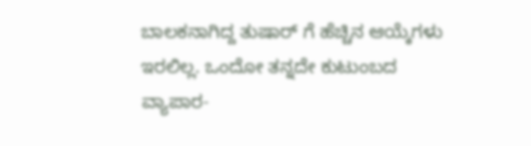ಬಾಲಕನಾಗಿದ್ದ ತುಷಾರ್ ಗೆ ಹೆಚ್ಚಿನ ಆಯ್ಕೆಗಳು ಇರಲಿಲ್ಲ. ಒಂದೋ ತನ್ನದೇ ಕುಟುಂಬದ ವ್ಯಾಪಾರ-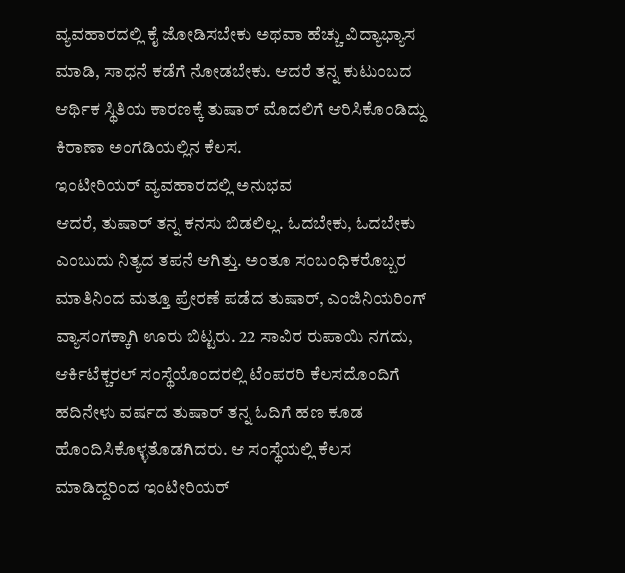ವ್ಯವಹಾರದಲ್ಲಿ ಕೈ ಜೋಡಿಸಬೇಕು ಅಥವಾ ಹೆಚ್ಚು ವಿದ್ಯಾಭ್ಯಾಸ ಮಾಡಿ, ಸಾಧನೆ ಕಡೆಗೆ ನೋಡಬೇಕು. ಆದರೆ ತನ್ನ ಕುಟುಂಬದ ಆರ್ಥಿಕ ಸ್ಥಿತಿಯ ಕಾರಣಕ್ಕೆ ತುಷಾರ್ ಮೊದಲಿಗೆ ಆರಿಸಿಕೊಂಡಿದ್ದು ಕಿರಾಣಾ ಅಂಗಡಿಯಲ್ಲಿನ ಕೆಲಸ.
ಇಂಟೀರಿಯರ್ ವ್ಯವಹಾರದಲ್ಲಿ ಅನುಭವ
ಆದರೆ, ತುಷಾರ್ ತನ್ನ ಕನಸು ಬಿಡಲಿಲ್ಲ. ಓದಬೇಕು, ಓದಬೇಕು ಎಂಬುದು ನಿತ್ಯದ ತಪನೆ ಆಗಿತ್ತು. ಅಂತೂ ಸಂಬಂಧಿಕರೊಬ್ಬರ ಮಾತಿನಿಂದ ಮತ್ತೂ ಪ್ರೇರಣೆ ಪಡೆದ ತುಷಾರ್, ಎಂಜಿನಿಯರಿಂಗ್ ವ್ಯಾಸಂಗಕ್ಕಾಗಿ ಊರು ಬಿಟ್ಟರು. 22 ಸಾವಿರ ರುಪಾಯಿ ನಗದು, ಆರ್ಕಿಟೆಕ್ಚರಲ್ ಸಂಸ್ಥೆಯೊಂದರಲ್ಲಿ ಟೆಂಪರರಿ ಕೆಲಸದೊಂದಿಗೆ ಹದಿನೇಳು ವರ್ಷದ ತುಷಾರ್ ತನ್ನ ಓದಿಗೆ ಹಣ ಕೂಡ ಹೊಂದಿಸಿಕೊಳ್ಳತೊಡಗಿದರು. ಆ ಸಂಸ್ಥೆಯಲ್ಲಿ ಕೆಲಸ ಮಾಡಿದ್ದರಿಂದ ಇಂಟೀರಿಯರ್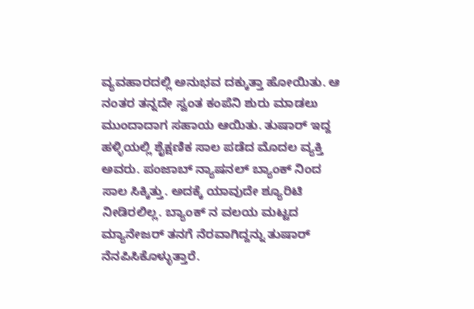ವ್ಯವಹಾರದಲ್ಲಿ ಅನುಭವ ದಕ್ಕುತ್ತಾ ಹೋಯಿತು. ಆ ನಂತರ ತನ್ನದೇ ಸ್ವಂತ ಕಂಪೆನಿ ಶುರು ಮಾಡಲು ಮುಂದಾದಾಗ ಸಹಾಯ ಆಯಿತು. ತುಷಾರ್ ಇದ್ದ ಹಳ್ಳಿಯಲ್ಲಿ ಶೈಕ್ಷಣಿಕ ಸಾಲ ಪಡೆದ ಮೊದಲ ವ್ಯಕ್ತಿ ಅವರು. ಪಂಜಾಬ್ ನ್ಯಾಷನಲ್ ಬ್ಯಾಂಕ್ ನಿಂದ ಸಾಲ ಸಿಕ್ಕಿತ್ತು. ಅದಕ್ಕೆ ಯಾವುದೇ ಶ್ಯೂರಿಟಿ ನೀಡಿರಲಿಲ್ಲ. ಬ್ಯಾಂಕ್ ನ ವಲಯ ಮಟ್ಟದ ಮ್ಯಾನೇಜರ್ ತನಗೆ ನೆರವಾಗಿದ್ದನ್ನು ತುಷಾರ್ ನೆನಪಿಸಿಕೊಳ್ಳುತ್ತಾರೆ.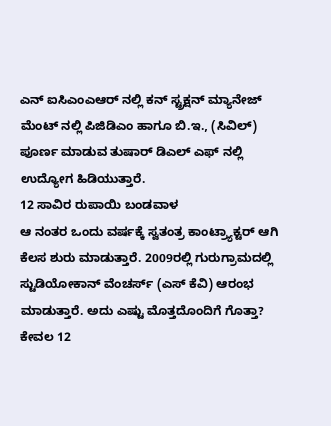ಎನ್ ಐಸಿಎಂಎಆರ್ ನಲ್ಲಿ ಕನ್ ಸ್ಟ್ರಕ್ಷನ್ ಮ್ಯಾನೇಜ್ ಮೆಂಟ್ ನಲ್ಲಿ ಪಿಜಿಡಿಎಂ ಹಾಗೂ ಬಿ.ಇ., (ಸಿವಿಲ್) ಪೂರ್ಣ ಮಾಡುವ ತುಷಾರ್ ಡಿಎಲ್ ಎಫ್ ನಲ್ಲಿ ಉದ್ಯೋಗ ಹಿಡಿಯುತ್ತಾರೆ.
12 ಸಾವಿರ ರುಪಾಯಿ ಬಂಡವಾಳ
ಆ ನಂತರ ಒಂದು ವರ್ಷಕ್ಕೆ ಸ್ವತಂತ್ರ ಕಾಂಟ್ರ್ಯಾಕ್ಟರ್ ಆಗಿ ಕೆಲಸ ಶುರು ಮಾಡುತ್ತಾರೆ. 2009ರಲ್ಲಿ ಗುರುಗ್ರಾಮದಲ್ಲಿ ಸ್ಟುಡಿಯೋಕಾನ್ ವೆಂಚರ್ಸ್ (ಎಸ್ ಕೆವಿ) ಆರಂಭ ಮಾಡುತ್ತಾರೆ. ಅದು ಎಷ್ಟು ಮೊತ್ತದೊಂದಿಗೆ ಗೊತ್ತಾ? ಕೇವಲ 12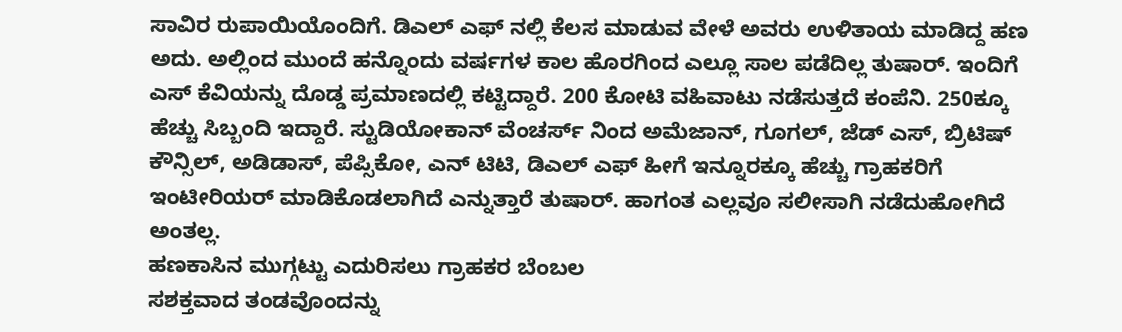ಸಾವಿರ ರುಪಾಯಿಯೊಂದಿಗೆ. ಡಿಎಲ್ ಎಫ್ ನಲ್ಲಿ ಕೆಲಸ ಮಾಡುವ ವೇಳೆ ಅವರು ಉಳಿತಾಯ ಮಾಡಿದ್ದ ಹಣ ಅದು. ಅಲ್ಲಿಂದ ಮುಂದೆ ಹನ್ನೊಂದು ವರ್ಷಗಳ ಕಾಲ ಹೊರಗಿಂದ ಎಲ್ಲೂ ಸಾಲ ಪಡೆದಿಲ್ಲ ತುಷಾರ್. ಇಂದಿಗೆ ಎಸ್ ಕೆವಿಯನ್ನು ದೊಡ್ಡ ಪ್ರಮಾಣದಲ್ಲಿ ಕಟ್ಟಿದ್ದಾರೆ. 200 ಕೋಟಿ ವಹಿವಾಟು ನಡೆಸುತ್ತದೆ ಕಂಪೆನಿ. 250ಕ್ಕೂ ಹೆಚ್ಚು ಸಿಬ್ಬಂದಿ ಇದ್ದಾರೆ. ಸ್ಟುಡಿಯೋಕಾನ್ ವೆಂಚರ್ಸ್ ನಿಂದ ಅಮೆಜಾನ್, ಗೂಗಲ್, ಜೆಡ್ ಎಸ್, ಬ್ರಿಟಿಷ್ ಕೌನ್ಸಿಲ್, ಅಡಿಡಾಸ್, ಪೆಪ್ಸಿಕೋ, ಎನ್ ಟಿಟಿ, ಡಿಎಲ್ ಎಫ್ ಹೀಗೆ ಇನ್ನೂರಕ್ಕೂ ಹೆಚ್ಚು ಗ್ರಾಹಕರಿಗೆ ಇಂಟೀರಿಯರ್ ಮಾಡಿಕೊಡಲಾಗಿದೆ ಎನ್ನುತ್ತಾರೆ ತುಷಾರ್. ಹಾಗಂತ ಎಲ್ಲವೂ ಸಲೀಸಾಗಿ ನಡೆದುಹೋಗಿದೆ ಅಂತಲ್ಲ.
ಹಣಕಾಸಿನ ಮುಗ್ಗಟ್ಟು ಎದುರಿಸಲು ಗ್ರಾಹಕರ ಬೆಂಬಲ
ಸಶಕ್ತವಾದ ತಂಡವೊಂದನ್ನು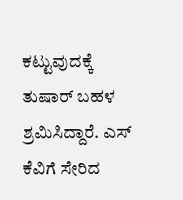ಕಟ್ಟುವುದಕ್ಕೆ ತುಷಾರ್ ಬಹಳ ಶ್ರಮಿಸಿದ್ದಾರೆ. ಎಸ್ ಕೆವಿಗೆ ಸೇರಿದ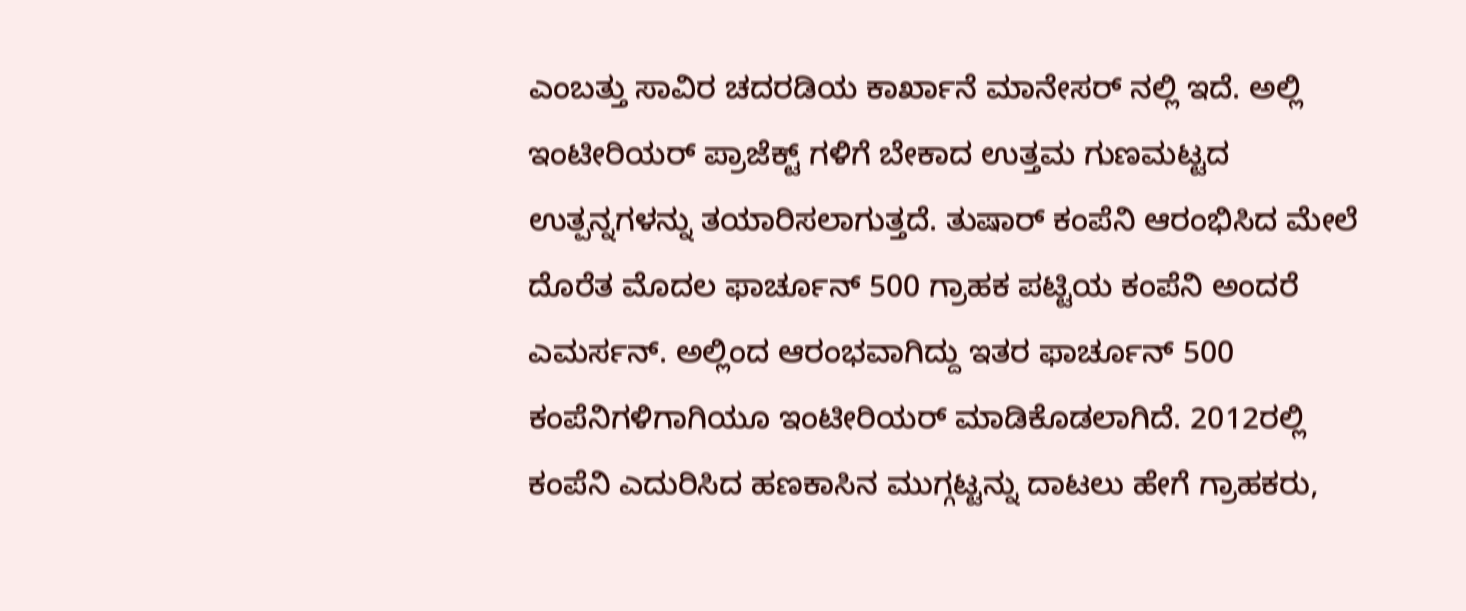ಎಂಬತ್ತು ಸಾವಿರ ಚದರಡಿಯ ಕಾರ್ಖಾನೆ ಮಾನೇಸರ್ ನಲ್ಲಿ ಇದೆ. ಅಲ್ಲಿ ಇಂಟೀರಿಯರ್ ಪ್ರಾಜೆಕ್ಟ್ ಗಳಿಗೆ ಬೇಕಾದ ಉತ್ತಮ ಗುಣಮಟ್ಟದ ಉತ್ಪನ್ನಗಳನ್ನು ತಯಾರಿಸಲಾಗುತ್ತದೆ. ತುಷಾರ್ ಕಂಪೆನಿ ಆರಂಭಿಸಿದ ಮೇಲೆ ದೊರೆತ ಮೊದಲ ಫಾರ್ಚೂನ್ 500 ಗ್ರಾಹಕ ಪಟ್ಟಿಯ ಕಂಪೆನಿ ಅಂದರೆ ಎಮರ್ಸನ್. ಅಲ್ಲಿಂದ ಆರಂಭವಾಗಿದ್ದು ಇತರ ಫಾರ್ಚೂನ್ 500 ಕಂಪೆನಿಗಳಿಗಾಗಿಯೂ ಇಂಟೀರಿಯರ್ ಮಾಡಿಕೊಡಲಾಗಿದೆ. 2012ರಲ್ಲಿ ಕಂಪೆನಿ ಎದುರಿಸಿದ ಹಣಕಾಸಿನ ಮುಗ್ಗಟ್ಟನ್ನು ದಾಟಲು ಹೇಗೆ ಗ್ರಾಹಕರು,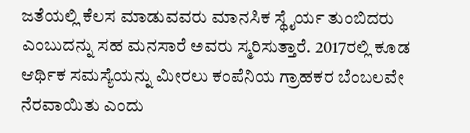ಜತೆಯಲ್ಲಿ ಕೆಲಸ ಮಾಡುವವರು ಮಾನಸಿಕ ಸ್ಥೈರ್ಯ ತುಂಬಿದರು ಎಂಬುದನ್ನು ಸಹ ಮನಸಾರೆ ಅವರು ಸ್ಮರಿಸುತ್ತಾರೆ. 2017ರಲ್ಲಿ ಕೂಡ ಆರ್ಥಿಕ ಸಮಸ್ಯೆಯನ್ನು ಮೀರಲು ಕಂಪೆನಿಯ ಗ್ರಾಹಕರ ಬೆಂಬಲವೇ ನೆರವಾಯಿತು ಎಂದು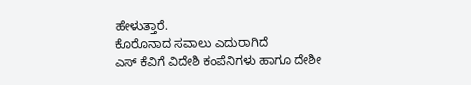ಹೇಳುತ್ತಾರೆ.
ಕೊರೊನಾದ ಸವಾಲು ಎದುರಾಗಿದೆ
ಎಸ್ ಕೆವಿಗೆ ವಿದೇಶಿ ಕಂಪೆನಿಗಳು ಹಾಗೂ ದೇಶೀ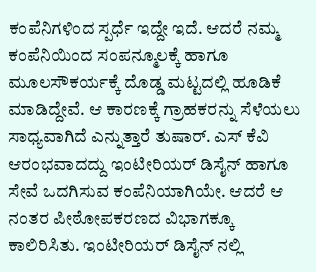ಕಂಪೆನಿಗಳಿಂದ ಸ್ಪರ್ಧೆ ಇದ್ದೇ ಇದೆ. ಆದರೆ ನಮ್ಮ ಕಂಪೆನಿಯಿಂದ ಸಂಪನ್ಮೂಲಕ್ಕೆ ಹಾಗೂ ಮೂಲಸೌಕರ್ಯಕ್ಕೆ ದೊಡ್ಡ ಮಟ್ಟದಲ್ಲಿ ಹೂಡಿಕೆ ಮಾಡಿದ್ದೇವೆ. ಆ ಕಾರಣಕ್ಕೆ ಗ್ರಾಹಕರನ್ನು ಸೆಳೆಯಲು ಸಾಧ್ಯವಾಗಿದೆ ಎನ್ನುತ್ತಾರೆ ತುಷಾರ್. ಎಸ್ ಕೆವಿ ಆರಂಭವಾದದ್ದು ಇಂಟೀರಿಯರ್ ಡಿಸೈನ್ ಹಾಗೂ ಸೇವೆ ಒದಗಿಸುವ ಕಂಪೆನಿಯಾಗಿಯೇ. ಆದರೆ ಆ ನಂತರ ಪೀಠೋಪಕರಣದ ವಿಭಾಗಕ್ಕೂ ಕಾಲಿರಿಸಿತು. ಇಂಟೀರಿಯರ್ ಡಿಸೈನ್ ನಲ್ಲಿ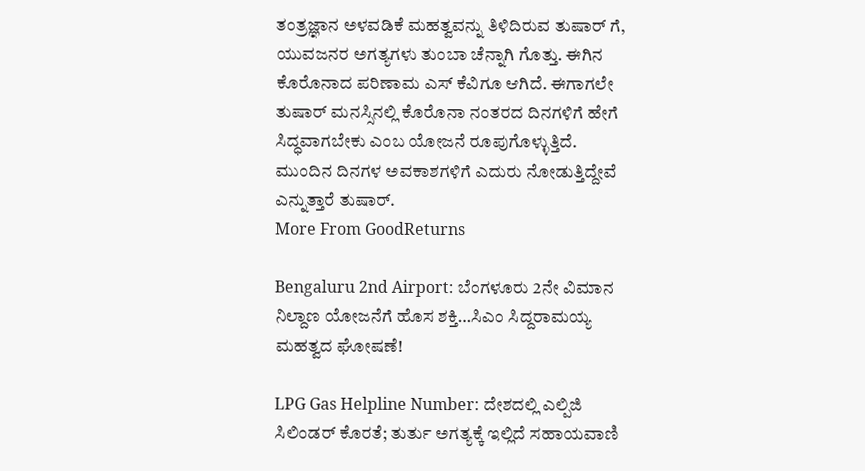ತಂತ್ರಜ್ಞಾನ ಅಳವಡಿಕೆ ಮಹತ್ವವನ್ನು ತಿಳಿದಿರುವ ತುಷಾರ್ ಗೆ, ಯುವಜನರ ಅಗತ್ಯಗಳು ತುಂಬಾ ಚೆನ್ನಾಗಿ ಗೊತ್ತು. ಈಗಿನ ಕೊರೊನಾದ ಪರಿಣಾಮ ಎಸ್ ಕೆವಿಗೂ ಆಗಿದೆ. ಈಗಾಗಲೇ ತುಷಾರ್ ಮನಸ್ಸಿನಲ್ಲಿ ಕೊರೊನಾ ನಂತರದ ದಿನಗಳಿಗೆ ಹೇಗೆ ಸಿದ್ಧವಾಗಬೇಕು ಎಂಬ ಯೋಜನೆ ರೂಪುಗೊಳ್ಳುತ್ತಿದೆ. ಮುಂದಿನ ದಿನಗಳ ಅವಕಾಶಗಳಿಗೆ ಎದುರು ನೋಡುತ್ತಿದ್ದೇವೆ ಎನ್ನುತ್ತಾರೆ ತುಷಾರ್.
More From GoodReturns

Bengaluru 2nd Airport: ಬೆಂಗಳೂರು 2ನೇ ವಿಮಾನ ನಿಲ್ದಾಣ ಯೋಜನೆಗೆ ಹೊಸ ಶಕ್ತಿ…ಸಿಎಂ ಸಿದ್ದರಾಮಯ್ಯ ಮಹತ್ವದ ಘೋಷಣೆ!

LPG Gas Helpline Number: ದೇಶದಲ್ಲಿ ಎಲ್ಪಿಜಿ ಸಿಲಿಂಡರ್ ಕೊರತೆ; ತುರ್ತು ಅಗತ್ಯಕ್ಕೆ ಇಲ್ಲಿದೆ ಸಹಾಯವಾಣಿ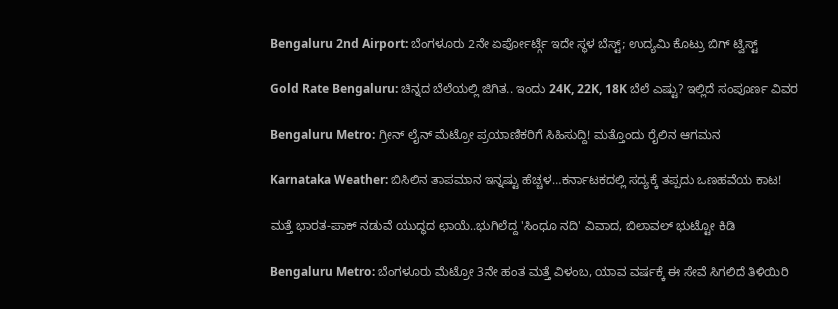Bengaluru 2nd Airport: ಬೆಂಗಳೂರು 2ನೇ ಏರ್ಪೋರ್ಟ್ಗೆ ಇದೇ ಸ್ಥಳ ಬೆಸ್ಟ್; ಉದ್ಯಮಿ ಕೊಟ್ರು ಬಿಗ್ ಟ್ವಿಸ್ಟ್

Gold Rate Bengaluru: ಚಿನ್ನದ ಬೆಲೆಯಲ್ಲಿ ಜಿಗಿತ.. ಇಂದು 24K, 22K, 18K ಬೆಲೆ ಎಷ್ಟು? ಇಲ್ಲಿದೆ ಸಂಪೂರ್ಣ ವಿವರ

Bengaluru Metro: ಗ್ರೀನ್ ಲೈನ್ ಮೆಟ್ರೋ ಪ್ರಯಾಣಿಕರಿಗೆ ಸಿಹಿಸುದ್ದಿ! ಮತ್ತೊಂದು ರೈಲಿನ ಆಗಮನ

Karnataka Weather: ಬಿಸಿಲಿನ ತಾಪಮಾನ ಇನ್ನಷ್ಟು ಹೆಚ್ಚಳ…ಕರ್ನಾಟಕದಲ್ಲಿ ಸದ್ಯಕ್ಕೆ ತಪ್ಪದು ಒಣಹವೆಯ ಕಾಟ!

ಮತ್ತೆ ಭಾರತ-ಪಾಕ್ ನಡುವೆ ಯುದ್ಧದ ಛಾಯೆ..ಭುಗಿಲೆದ್ದ 'ಸಿಂಧೂ ನದಿ' ವಿವಾದ, ಬಿಲಾವಲ್ ಭುಟ್ಟೋ ಕಿಡಿ

Bengaluru Metro: ಬೆಂಗಳೂರು ಮೆಟ್ರೋ 3ನೇ ಹಂತ ಮತ್ತೆ ವಿಳಂಬ, ಯಾವ ವರ್ಷಕ್ಕೆ ಈ ಸೇವೆ ಸಿಗಲಿದೆ ತಿಳಿಯಿರಿ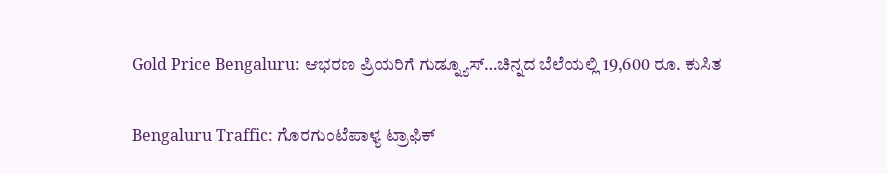Gold Price Bengaluru: ಆಭರಣ ಪ್ರಿಯರಿಗೆ ಗುಡ್ನ್ಯೂಸ್…ಚಿನ್ನದ ಬೆಲೆಯಲ್ಲಿ 19,600 ರೂ. ಕುಸಿತ

Bengaluru Traffic: ಗೊರಗುಂಟೆಪಾಳ್ಯ ಟ್ರಾಫಿಕ್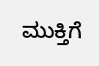ಮುಕ್ತಿಗೆ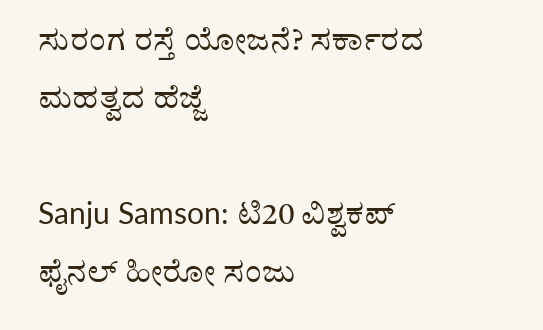ಸುರಂಗ ರಸ್ತೆ ಯೋಜನೆ? ಸರ್ಕಾರದ ಮಹತ್ವದ ಹೆಜ್ಜೆ

Sanju Samson: ಟಿ20 ವಿಶ್ವಕಪ್ ಫೈನಲ್ ಹೀರೋ ಸಂಜು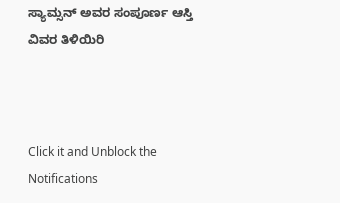ಸ್ಯಾಮ್ಸನ್ ಅವರ ಸಂಪೂರ್ಣ ಆಸ್ತಿ ವಿವರ ತಿಳಿಯಿರಿ



Click it and Unblock the Notifications